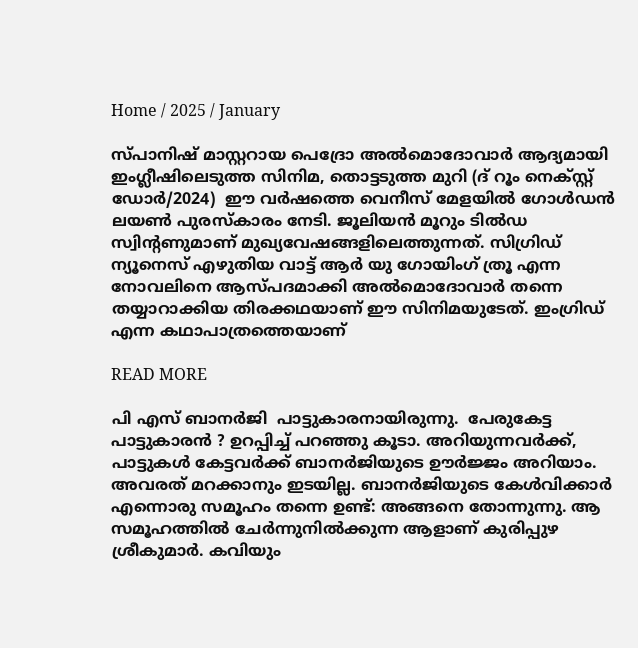Home / 2025 / January

സ്പാനിഷ് മാസ്റ്ററായ പെദ്രോ അല്‍മൊദോവാര്‍ ആദ്യമായി ഇംഗ്ലീഷിലെടുത്ത സിനിമ, തൊട്ടടുത്ത മുറി (ദ് റൂം നെക്‌സ്റ്റ് ഡോര്‍/2024)  ഈ വര്‍ഷത്തെ വെനീസ് മേളയില്‍ ഗോള്‍ഡന്‍ ലയണ്‍ പുരസ്‌കാരം നേടി. ജൂലിയന്‍ മൂറും ടില്‍ഡ സ്വിന്റണുമാണ് മുഖ്യവേഷങ്ങളിലെത്തുന്നത്. സിഗ്രിഡ് ന്യൂനെസ് എഴുതിയ വാട്ട് ആര്‍ യു ഗോയിംഗ് ത്രൂ എന്ന നോവലിനെ ആസ്പദമാക്കി അല്‍മൊദോവാര്‍ തന്നെ തയ്യാറാക്കിയ തിരക്കഥയാണ് ഈ സിനിമയുടേത്. ഇംഗ്രിഡ് എന്ന കഥാപാത്രത്തെയാണ്

READ MORE

പി എസ് ബാനർജി  പാട്ടുകാരനായിരുന്നു.  പേരുകേട്ട പാട്ടുകാരൻ ? ഉറപ്പിച്ച് പറഞ്ഞു കൂടാ. അറിയുന്നവർക്ക്, പാട്ടുകൾ കേട്ടവർക്ക് ബാനർജിയുടെ ഊർജ്ജം അറിയാം. അവരത് മറക്കാനും ഇടയില്ല. ബാനർജിയുടെ കേൾവിക്കാർ എന്നൊരു സമൂഹം തന്നെ ഉണ്ട്: അങ്ങനെ തോന്നുന്നു. ആ സമൂഹത്തിൽ ചേർന്നുനിൽക്കുന്ന ആളാണ് കുരിപ്പുഴ ശ്രീകുമാർ. കവിയും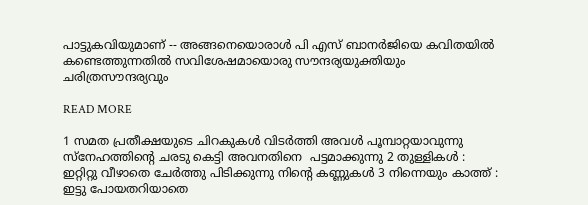പാട്ടുകവിയുമാണ് -- അങ്ങനെയൊരാൾ പി എസ് ബാനർജിയെ കവിതയിൽ കണ്ടെത്തുന്നതിൽ സവിശേഷമായൊരു സൗന്ദര്യയുക്തിയും ചരിത്രസൗന്ദര്യവും

READ MORE

1 സമത പ്രതീക്ഷയുടെ ചിറകുകൾ വിടർത്തി അവൾ പൂമ്പാറ്റയാവുന്നു സ്നേഹത്തിന്റെ ചരടു കെട്ടി അവനതിനെ  പട്ടമാക്കുന്നു 2 തുള്ളികൾ : ഇറ്റിറ്റു വീഴാതെ ചേർത്തു പിടിക്കുന്നു നിന്റെ കണ്ണുകൾ 3 നിന്നെയും കാത്ത് : ഇട്ടു പോയതറിയാതെ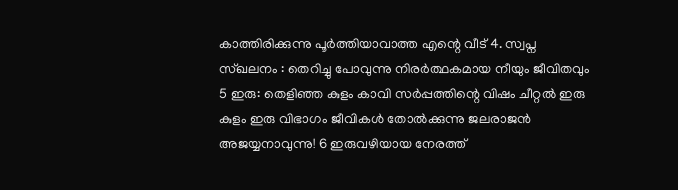കാത്തിരിക്കുന്നു പൂർത്തിയാവാത്ത എന്റെ വീട് 4. സ്വപ്ന സ്ഖലനം : തെറിച്ചു പോവുന്നു നിരർത്ഥകമായ നീയും ജീവിതവും 5 ഇരു: തെളിഞ്ഞ കുളം കാവി സർപ്പത്തിന്റെ വിഷം ചീറ്റൽ ഇരു കുളം ഇരു വിഭാഗം ജീവികൾ തോൽക്കുന്നു ജലരാജൻ അജയ്യനാവുന്നു! 6 ഇരുവഴിയായ നേരത്ത്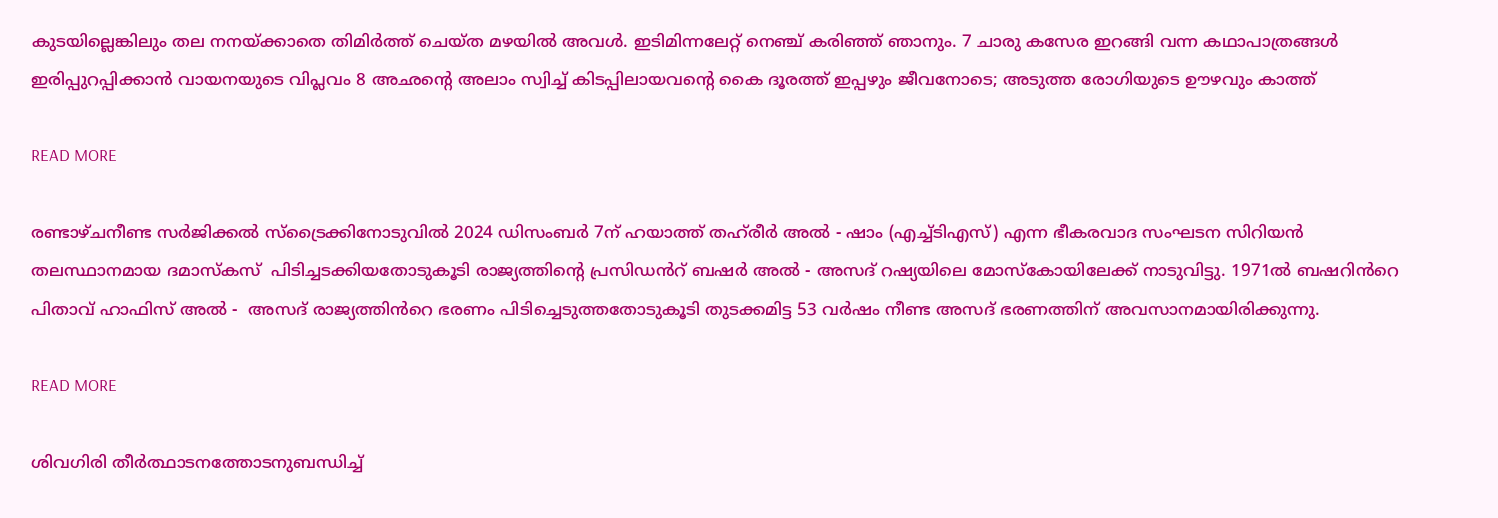കുടയില്ലെങ്കിലും തല നനയ്ക്കാതെ തിമിർത്ത് ചെയ്ത മഴയിൽ അവൾ. ഇടിമിന്നലേറ്റ് നെഞ്ച് കരിഞ്ഞ് ഞാനും. 7 ചാരു കസേര ഇറങ്ങി വന്ന കഥാപാത്രങ്ങൾ ഇരിപ്പുറപ്പിക്കാൻ വായനയുടെ വിപ്ലവം 8 അഛന്റെ അലാം സ്വിച്ച് കിടപ്പിലായവന്റെ കൈ ദൂരത്ത് ഇപ്പഴും ജീവനോടെ; അടുത്ത രോഗിയുടെ ഊഴവും കാത്ത്

READ MORE

രണ്ടാഴ്ചനീണ്ട സർജിക്കൽ സ്ട്രൈക്കിനോടുവിൽ 2024 ഡിസംബർ 7ന് ഹയാത്ത് തഹ്‌രീർ അൽ - ഷാം (എച്ച്ടിഎസ്) എന്ന ഭീകരവാദ സംഘടന സിറിയൻ തലസ്ഥാനമായ ദമാസ്കസ്  പിടിച്ചടക്കിയതോടുകൂടി രാജ്യത്തിന്റെ പ്രസിഡൻറ് ബഷർ അൽ - അസദ് റഷ്യയിലെ മോസ്കോയിലേക്ക് നാടുവിട്ടു. 1971ൽ ബഷറിൻറെ പിതാവ് ഹാഫിസ് അൽ -  അസദ് രാജ്യത്തിൻറെ ഭരണം പിടിച്ചെടുത്തതോടുകൂടി തുടക്കമിട്ട 53 വർഷം നീണ്ട അസദ് ഭരണത്തിന് അവസാനമായിരിക്കുന്നു.

READ MORE

ശിവഗിരി തീർത്ഥാടനത്തോടനുബന്ധിച്ച്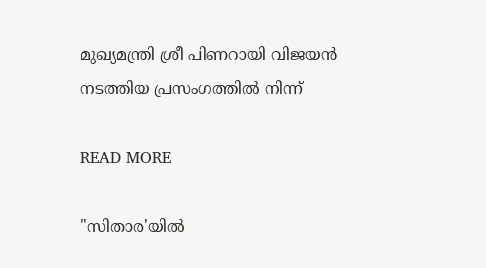മുഖ്യമന്ത്രി ശ്രീ പിണറായി വിജയൻ നടത്തിയ പ്രസംഗത്തിൽ നിന്ന്

READ MORE

"സിതാര'യില്‍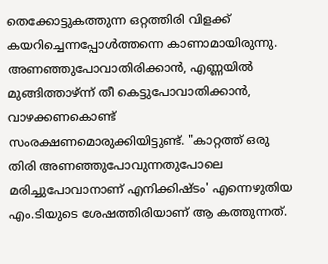തെക്കോട്ടുകത്തുന്ന ഒറ്റത്തിരി വിളക്ക് കയറിച്ചെന്നപ്പോള്‍ത്തന്നെ കാണാമായിരുന്നു. അണഞ്ഞുപോവാതിരിക്കാന്‍, എണ്ണയില്‍ മുങ്ങിത്താഴ്ന്ന് തീ കെട്ടുപോവാതിക്കാന്‍, വാഴക്കണകൊണ്ട് സംരക്ഷണമൊരുക്കിയിട്ടുണ്ട്. "കാറ്റത്ത് ഒരു തിരി അണഞ്ഞുപോവുന്നതുപോലെ മരിച്ചുപോവാനാണ് എനിക്കിഷ്ടം' എന്നെഴുതിയ എം.ടിയുടെ ശേഷത്തിരിയാണ് ആ കത്തുന്നത്.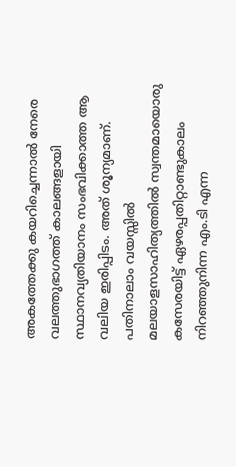അകത്തേക്കു കയറിച്ചെന്നാല്‍ നേരെ വലത്തുഭാഗത്ത് കാലങ്ങളായി സ്ഥാനവ്യതിയാനം സംഭവിക്കാത്ത ആ വലിയ ഇരിപ്പിടം. അത് ശൂന്യമാണ്. പതിനാലാം വയസ്സില്‍ മലയാളസാഹിത്യത്തില്‍ സ്വന്തമായൊരു കസേരയിട്ട് ഏഴരപ്പതിറ്റാണ്ടുകാലം നിറഞ്ഞുനിന്ന എം.ടി എന്ന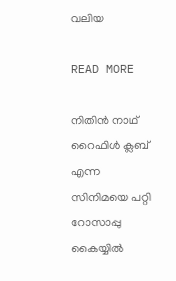വലിയ

READ MORE

നിതിൻ നാഥ് റൈഫിൾ ക്ലബ് എന്ന സിനിമയെ പറ്റി റോസാപ്പു കൈയ്യിൽ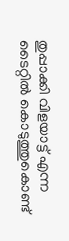തുപ്പാക്കി വിളയാട്ട്‌ എന്ന ടൈറ്റിൽ കൊടുത്തുകൊണ്ട്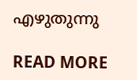എഴുതുന്നു

READ MORE